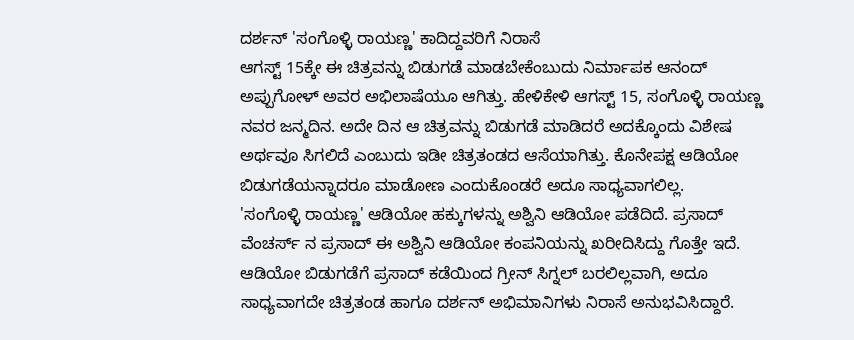ದರ್ಶನ್ 'ಸಂಗೊಳ್ಳಿ ರಾಯಣ್ಣ' ಕಾದಿದ್ದವರಿಗೆ ನಿರಾಸೆ
ಆಗಸ್ಟ್ 15ಕ್ಕೇ ಈ ಚಿತ್ರವನ್ನು ಬಿಡುಗಡೆ ಮಾಡಬೇಕೆಂಬುದು ನಿರ್ಮಾಪಕ ಆನಂದ್ ಅಪ್ಪುಗೋಳ್ ಅವರ ಅಭಿಲಾಷೆಯೂ ಆಗಿತ್ತು. ಹೇಳಿಕೇಳಿ ಆಗಸ್ಟ್ 15, ಸಂಗೊಳ್ಳಿ ರಾಯಣ್ಣ ನವರ ಜನ್ಮದಿನ. ಅದೇ ದಿನ ಆ ಚಿತ್ರವನ್ನು ಬಿಡುಗಡೆ ಮಾಡಿದರೆ ಅದಕ್ಕೊಂದು ವಿಶೇಷ ಅರ್ಥವೂ ಸಿಗಲಿದೆ ಎಂಬುದು ಇಡೀ ಚಿತ್ರತಂಡದ ಆಸೆಯಾಗಿತ್ತು. ಕೊನೇಪಕ್ಷ ಆಡಿಯೋ ಬಿಡುಗಡೆಯನ್ನಾದರೂ ಮಾಡೋಣ ಎಂದುಕೊಂಡರೆ ಅದೂ ಸಾಧ್ಯವಾಗಲಿಲ್ಲ.
'ಸಂಗೊಳ್ಳಿ ರಾಯಣ್ಣ' ಆಡಿಯೋ ಹಕ್ಕುಗಳನ್ನು ಅಶ್ವಿನಿ ಆಡಿಯೋ ಪಡೆದಿದೆ. ಪ್ರಸಾದ್ ವೆಂಚರ್ಸ್ ನ ಪ್ರಸಾದ್ ಈ ಅಶ್ವಿನಿ ಆಡಿಯೋ ಕಂಪನಿಯನ್ನು ಖರೀದಿಸಿದ್ದು ಗೊತ್ತೇ ಇದೆ. ಆಡಿಯೋ ಬಿಡುಗಡೆಗೆ ಪ್ರಸಾದ್ ಕಡೆಯಿಂದ ಗ್ರೀನ್ ಸಿಗ್ನಲ್ ಬರಲಿಲ್ಲವಾಗಿ, ಅದೂ ಸಾಧ್ಯವಾಗದೇ ಚಿತ್ರತಂಡ ಹಾಗೂ ದರ್ಶನ್ ಅಭಿಮಾನಿಗಳು ನಿರಾಸೆ ಅನುಭವಿಸಿದ್ದಾರೆ.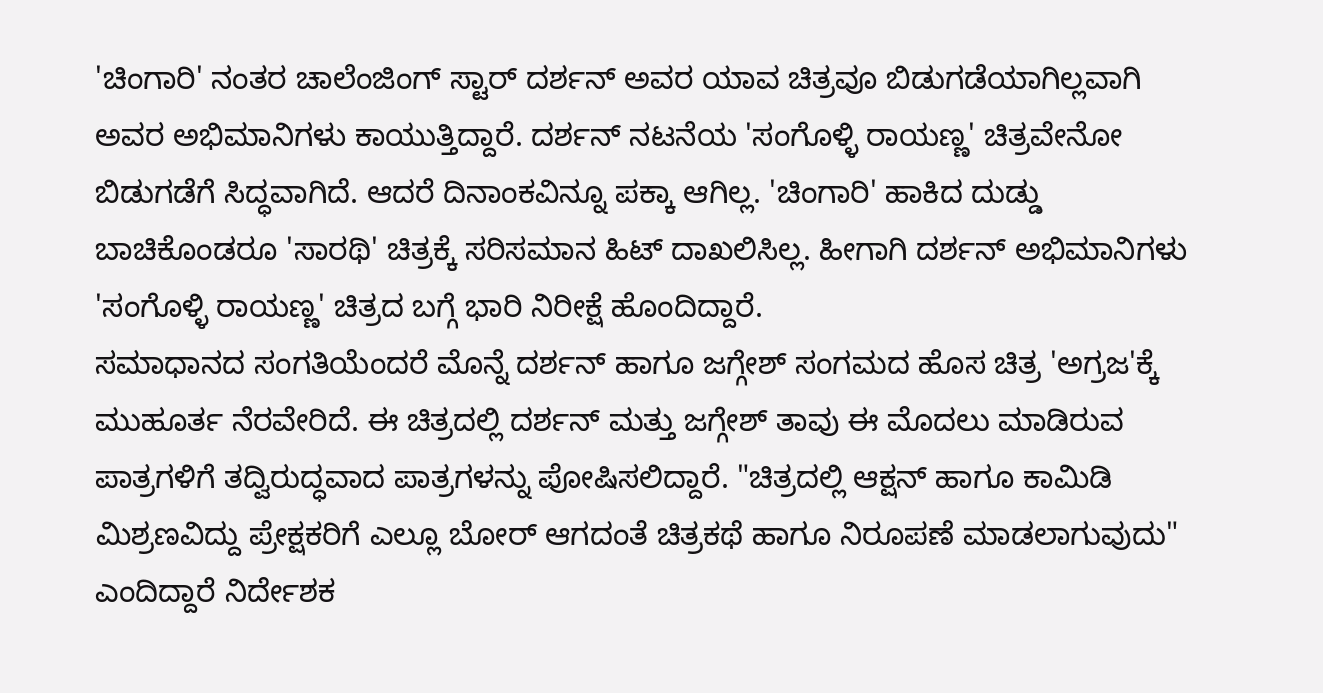'ಚಿಂಗಾರಿ' ನಂತರ ಚಾಲೆಂಜಿಂಗ್ ಸ್ಟಾರ್ ದರ್ಶನ್ ಅವರ ಯಾವ ಚಿತ್ರವೂ ಬಿಡುಗಡೆಯಾಗಿಲ್ಲವಾಗಿ ಅವರ ಅಭಿಮಾನಿಗಳು ಕಾಯುತ್ತಿದ್ದಾರೆ. ದರ್ಶನ್ ನಟನೆಯ 'ಸಂಗೊಳ್ಳಿ ರಾಯಣ್ಣ' ಚಿತ್ರವೇನೋ ಬಿಡುಗಡೆಗೆ ಸಿದ್ಧವಾಗಿದೆ. ಆದರೆ ದಿನಾಂಕವಿನ್ನೂ ಪಕ್ಕಾ ಆಗಿಲ್ಲ. 'ಚಿಂಗಾರಿ' ಹಾಕಿದ ದುಡ್ಡು ಬಾಚಿಕೊಂಡರೂ 'ಸಾರಥಿ' ಚಿತ್ರಕ್ಕೆ ಸರಿಸಮಾನ ಹಿಟ್ ದಾಖಲಿಸಿಲ್ಲ. ಹೀಗಾಗಿ ದರ್ಶನ್ ಅಭಿಮಾನಿಗಳು 'ಸಂಗೊಳ್ಳಿ ರಾಯಣ್ಣ' ಚಿತ್ರದ ಬಗ್ಗೆ ಭಾರಿ ನಿರೀಕ್ಷೆ ಹೊಂದಿದ್ದಾರೆ.
ಸಮಾಧಾನದ ಸಂಗತಿಯೆಂದರೆ ಮೊನ್ನೆ ದರ್ಶನ್ ಹಾಗೂ ಜಗ್ಗೇಶ್ ಸಂಗಮದ ಹೊಸ ಚಿತ್ರ 'ಅಗ್ರಜ'ಕ್ಕೆ ಮುಹೂರ್ತ ನೆರವೇರಿದೆ. ಈ ಚಿತ್ರದಲ್ಲಿ ದರ್ಶನ್ ಮತ್ತು ಜಗ್ಗೇಶ್ ತಾವು ಈ ಮೊದಲು ಮಾಡಿರುವ ಪಾತ್ರಗಳಿಗೆ ತದ್ವಿರುದ್ಧವಾದ ಪಾತ್ರಗಳನ್ನು ಪೋಷಿಸಲಿದ್ದಾರೆ. "ಚಿತ್ರದಲ್ಲಿ ಆಕ್ಷನ್ ಹಾಗೂ ಕಾಮಿಡಿ ಮಿಶ್ರಣವಿದ್ದು ಪ್ರೇಕ್ಷಕರಿಗೆ ಎಲ್ಲೂ ಬೋರ್ ಆಗದಂತೆ ಚಿತ್ರಕಥೆ ಹಾಗೂ ನಿರೂಪಣೆ ಮಾಡಲಾಗುವುದು" ಎಂದಿದ್ದಾರೆ ನಿರ್ದೇಶಕ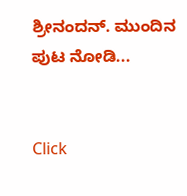ಶ್ರೀನಂದನ್. ಮುಂದಿನ ಪುಟ ನೋಡಿ...


Click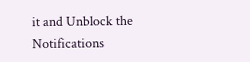it and Unblock the Notifications